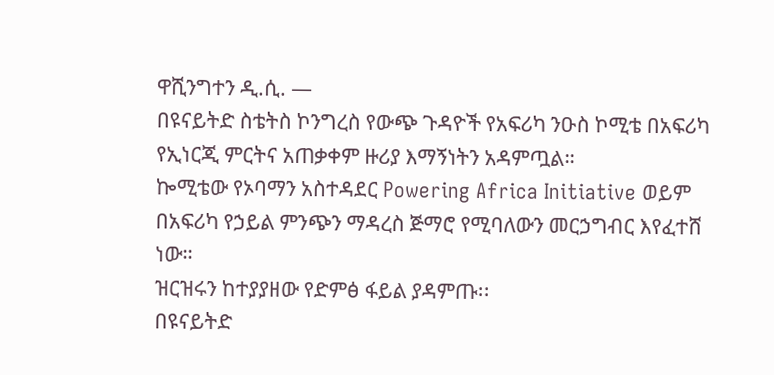ዋሺንግተን ዲ.ሲ. —
በዩናይትድ ስቴትስ ኮንግረስ የውጭ ጉዳዮች የአፍሪካ ንዑስ ኮሚቴ በአፍሪካ የኢነርጂ ምርትና አጠቃቀም ዙሪያ እማኝነትን አዳምጧል።
ኰሚቴው የኦባማን አስተዳደር Powering Africa Initiative ወይም በአፍሪካ የኃይል ምንጭን ማዳረስ ጅማሮ የሚባለውን መርኃግብር እየፈተሸ ነው።
ዝርዝሩን ከተያያዘው የድምፅ ፋይል ያዳምጡ፡፡
በዩናይትድ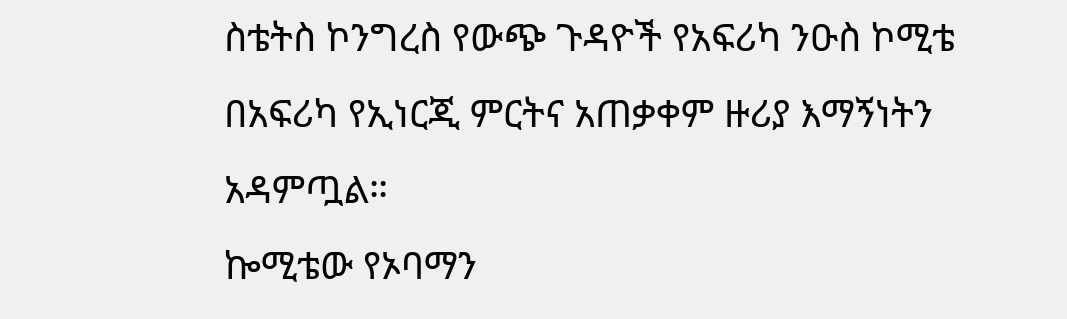ስቴትስ ኮንግረስ የውጭ ጉዳዮች የአፍሪካ ንዑስ ኮሚቴ በአፍሪካ የኢነርጂ ምርትና አጠቃቀም ዙሪያ እማኝነትን አዳምጧል።
ኰሚቴው የኦባማን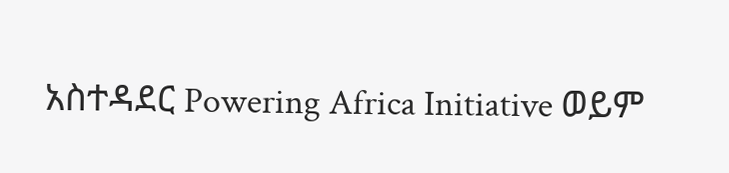አስተዳደር Powering Africa Initiative ወይም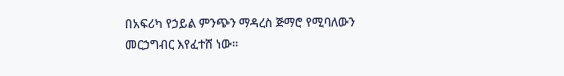በአፍሪካ የኃይል ምንጭን ማዳረስ ጅማሮ የሚባለውን መርኃግብር እየፈተሸ ነው።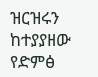ዝርዝሩን ከተያያዘው የድምፅ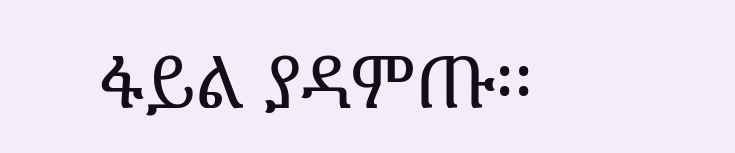ፋይል ያዳምጡ፡፡